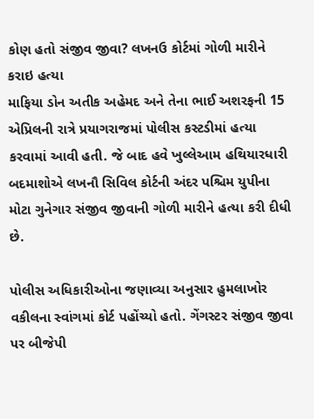કોણ હતો સંજીવ જીવા? લખનઉ કોર્ટમાં ગોળી મારીને કરાઇ હત્યા
માફિયા ડોન અતીક અહેમદ અને તેના ભાઈ અશરફની 15 એપ્રિલની રાત્રે પ્રયાગરાજમાં પોલીસ કસ્ટડીમાં હત્યા કરવામાં આવી હતી. જે બાદ હવે ખુલ્લેઆમ હથિયારધારી બદમાશોએ લખનૌ સિવિલ કોર્ટની અંદર પશ્ચિમ યુપીના મોટા ગુનેગાર સંજીવ જીવાની ગોળી મારીને હત્યા કરી દીધી છે.

પોલીસ અધિકારીઓના જણાવ્યા અનુસાર હુમલાખોર વકીલના સ્વાંગમાં કોર્ટ પહોંચ્યો હતો. ગેંગસ્ટર સંજીવ જીવા પર બીજેપી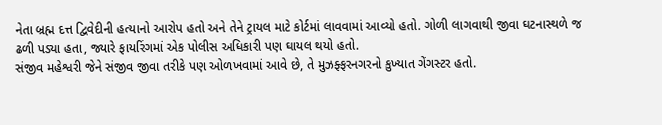નેતા બ્રહ્મ દત્ત દ્વિવેદીની હત્યાનો આરોપ હતો અને તેને ટ્રાયલ માટે કોર્ટમાં લાવવામાં આવ્યો હતો. ગોળી લાગવાથી જીવા ઘટનાસ્થળે જ ઢળી પડ્યા હતા, જ્યારે ફાયરિંગમાં એક પોલીસ અધિકારી પણ ઘાયલ થયો હતો.
સંજીવ મહેશ્વરી જેને સંજીવ જીવા તરીકે પણ ઓળખવામાં આવે છે, તે મુઝફ્ફરનગરનો કુખ્યાત ગેંગસ્ટર હતો.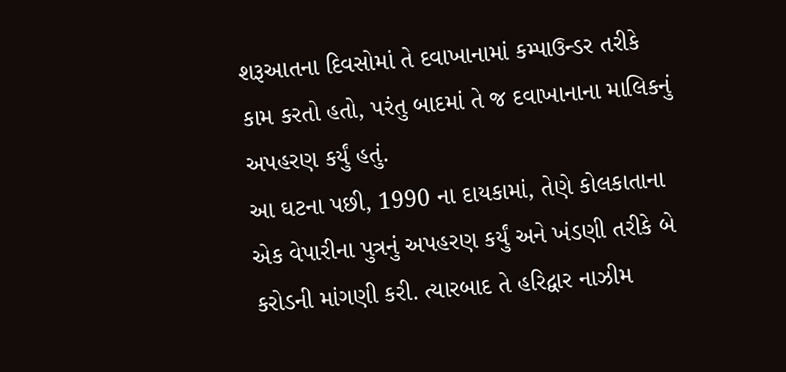શરૂઆતના દિવસોમાં તે દવાખાનામાં કમ્પાઉન્ડર તરીકે કામ કરતો હતો, પરંતુ બાદમાં તે જ દવાખાનાના માલિકનું અપહરણ કર્યું હતું.
આ ઘટના પછી, 1990 ના દાયકામાં, તેણે કોલકાતાના એક વેપારીના પુત્રનું અપહરણ કર્યું અને ખંડણી તરીકે બે કરોડની માંગણી કરી. ત્યારબાદ તે હરિદ્વાર નાઝીમ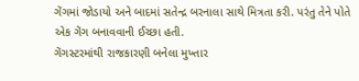ગેંગમાં જોડાયો અને બાદમાં સતેન્દ્ર બરનાલા સાથે મિત્રતા કરી. પરંતુ તેને પોતે એક ગેંગ બનાવવાની ઈચ્છા હતી.
ગેંગસ્ટરમાંથી રાજકારણી બનેલા મુખ્તાર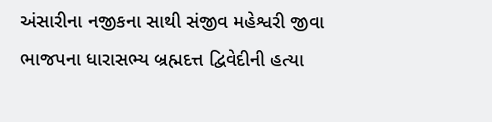અંસારીના નજીકના સાથી સંજીવ મહેશ્વરી જીવા ભાજપના ધારાસભ્ય બ્રહ્મદત્ત દ્વિવેદીની હત્યા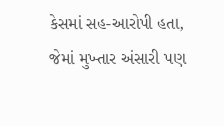કેસમાં સહ-આરોપી હતા, જેમાં મુખ્તાર અંસારી પણ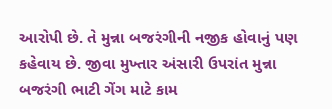આરોપી છે. તે મુન્ના બજરંગીની નજીક હોવાનું પણ કહેવાય છે. જીવા મુખ્તાર અંસારી ઉપરાંત મુન્ના બજરંગી ભાટી ગેંગ માટે કામ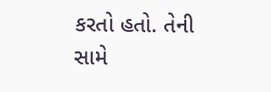કરતો હતો. તેની સામે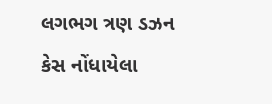લગભગ ત્રણ ડઝન કેસ નોંધાયેલા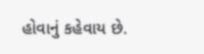હોવાનું કહેવાય છે.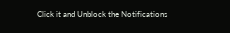Click it and Unblock the Notifications